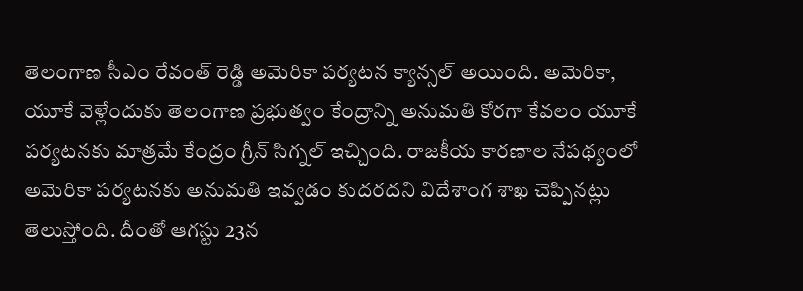తెలంగాణ సీఎం రేవంత్ రెడ్డి అమెరికా పర్యటన క్యాన్సల్ అయింది. అమెరికా, యూకే వెళ్లేందుకు తెలంగాణ ప్రభుత్వం కేంద్రాన్ని అనుమతి కోరగా కేవలం యూకే పర్యటనకు మాత్రమే కేంద్రం గ్రీన్ సిగ్నల్ ఇచ్చింది. రాజకీయ కారణాల నేపథ్యంలో అమెరికా పర్యటనకు అనుమతి ఇవ్వడం కుదరదని విదేశాంగ శాఖ చెప్పినట్లు తెలుస్తోంది. దీంతో ఆగస్టు 23న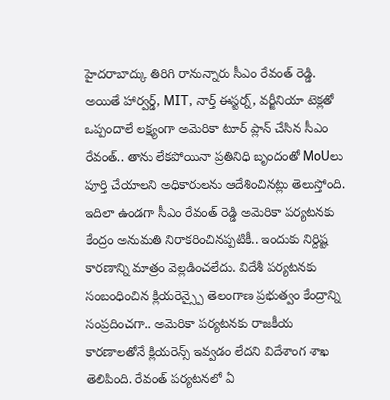హైదరాబాద్కు తిరిగి రానున్నారు సీఎం రేవంత్ రెడ్డి. అయితే హార్వర్డ్, MIT, నార్త్ ఈస్టర్న్, వర్జీనియా టెక్లతో ఒప్పందాలే లక్ష్యంగా అమెరికా టూర్ ప్లాన్ చేసిన సీఎం రేవంత్.. తాను లేకపోయినా ప్రతినిధి బృందంతో MoUలు పూర్తి చేయాలని అధికారులను ఆదేశించినట్లు తెలుస్తోంది.
ఇదిలా ఉండగా సీఎం రేవంత్ రెడ్డి అమెరికా పర్యటనకు కేంద్రం అనుమతి నిరాకరించినప్పటికీ.. ఇందుకు నిర్దిష్ట కారణాన్ని మాత్రం వెల్లడించలేదు. విదేశీ పర్యటనకు సంబంధించిన క్లియరెన్స్పై తెలంగాణ ప్రభుత్వం కేంద్రాన్ని సంప్రదించగా.. అమెరికా పర్యటనకు రాజకీయ కారణాలతోనే క్లియరెన్స్ ఇవ్వడం లేదని విదేశాంగ శాఖ తెలిపింది. రేవంత్ పర్యటనలో ఏ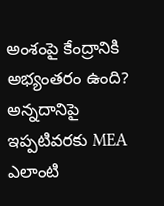అంశంపై కేంద్రానికి అభ్యంతరం ఉంది? అన్నదానిపై ఇప్పటివరకు MEA ఎలాంటి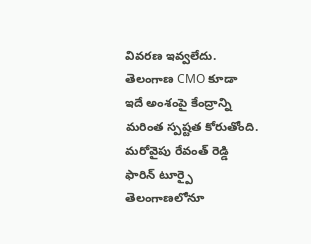వివరణ ఇవ్వలేదు. తెలంగాణ CMO కూడా ఇదే అంశంపై కేంద్రాన్ని మరింత స్పష్టత కోరుతోంది.
మరోవైపు రేవంత్ రెడ్డి ఫారిన్ టూర్పై తెలంగాణలోనూ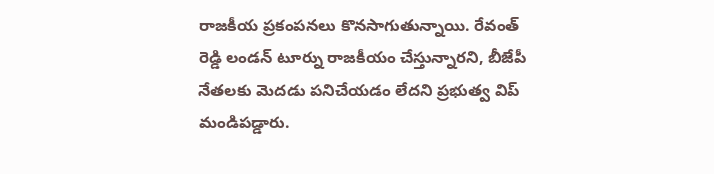రాజకీయ ప్రకంపనలు కొనసాగుతున్నాయి. రేవంత్ రెడ్డి లండన్ టూర్ను రాజకీయం చేస్తున్నారని, బీజేపీ నేతలకు మెదడు పనిచేయడం లేదని ప్రభుత్వ విప్ మండిపడ్డారు.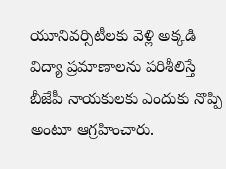యూనివర్సిటీలకు వెళ్లి అక్కడి విద్యా ప్రమాణాలను పరిశీలిస్తే బీజేపీ నాయకులకు ఎందుకు నొప్పి అంటూ ఆగ్రహించారు.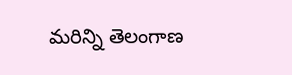మరిన్ని తెలంగాణ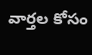వార్తల కోసం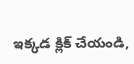ఇక్కడ క్లిక్ చేయండి,